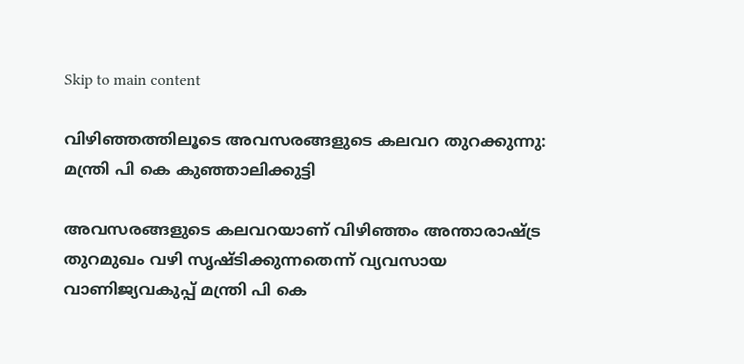Skip to main content

വിഴിഞ്ഞത്തിലൂടെ അവസരങ്ങളുടെ കലവറ തുറക്കുന്നു: മന്ത്രി പി കെ കുഞ്ഞാലിക്കുട്ടി

അവസരങ്ങളുടെ കലവറയാണ് വിഴിഞ്ഞം അന്താരാഷ്ട്ര തുറമുഖം വഴി സൃഷ്ടിക്കുന്നതെന്ന് വ്യവസായ വാണിജ്യവകുപ്പ് മന്ത്രി പി കെ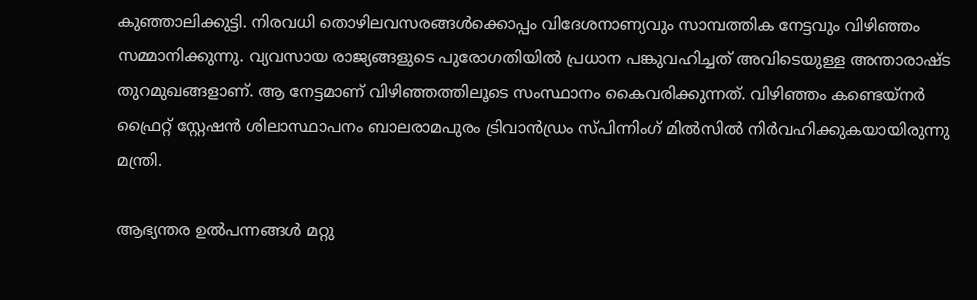കുഞ്ഞാലിക്കുട്ടി. നിരവധി തൊഴിലവസരങ്ങൾക്കൊപ്പം വിദേശനാണ്യവും സാമ്പത്തിക നേട്ടവും വിഴിഞ്ഞം സമ്മാനിക്കുന്നു. വ്യവസായ രാജ്യങ്ങളുടെ പുരോഗതിയിൽ പ്രധാന പങ്കുവഹിച്ചത് അവിടെയുള്ള അന്താരാഷ്ട തുറമുഖങ്ങളാണ്. ആ നേട്ടമാണ് വിഴിഞ്ഞത്തിലൂടെ സംസ്ഥാനം കൈവരിക്കുന്നത്. വിഴിഞ്ഞം കണ്ടെയ്നർ ഫ്രൈറ്റ് സ്റ്റേഷൻ ശിലാസ്ഥാപനം ബാലരാമപുരം ട്രിവാൻഡ്രം സ്പിന്നിംഗ് മിൽസിൽ നിർവഹിക്കുകയായിരുന്നു മന്ത്രി.

ആഭ്യന്തര ഉൽപന്നങ്ങൾ മറ്റു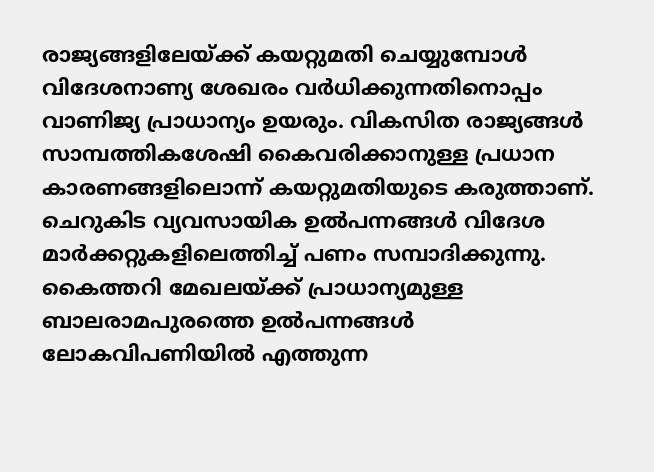രാജ്യങ്ങളിലേയ്ക്ക് കയറ്റുമതി ചെയ്യുമ്പോൾ വിദേശനാണ്യ ശേഖരം വർധിക്കുന്നതിനൊപ്പം വാണിജ്യ പ്രാധാന്യം ഉയരും. വികസിത രാജ്യങ്ങൾ സാമ്പത്തികശേഷി കൈവരിക്കാനുള്ള പ്രധാന കാരണങ്ങളിലൊന്ന് കയറ്റുമതിയുടെ കരുത്താണ്. ചെറുകിട വ്യവസായിക ഉൽപന്നങ്ങൾ വിദേശ മാർക്കറ്റുകളിലെത്തിച്ച് പണം സമ്പാദിക്കുന്നു. കൈത്തറി മേഖലയ്ക്ക് പ്രാധാന്യമുള്ള ബാലരാമപുരത്തെ ഉൽപന്നങ്ങൾ ലോകവിപണിയിൽ എത്തുന്ന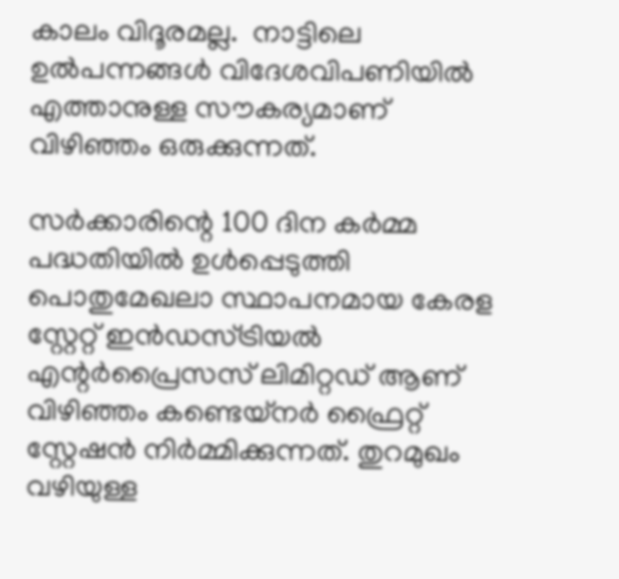കാലം വിദൂരമല്ല.  നാട്ടിലെ ഉൽപന്നങ്ങൾ വിദേശവിപണിയിൽ എത്താനുള്ള സൗകര്യമാണ് വിഴിഞ്ഞം ഒരുക്കുന്നത്.

സർക്കാരിന്റെ 100 ദിന കർമ്മ പദ്ധതിയിൽ ഉൾപ്പെടുത്തി പൊതുമേഖലാ സ്ഥാപനമായ കേരള സ്റ്റേറ്റ് ഇൻഡസ്ട്രിയൽ എന്റർപ്രൈസസ് ലിമിറ്റഡ് ആണ് വിഴിഞ്ഞം കണ്ടെയ്നർ ഫ്രൈറ്റ് സ്റ്റേഷൻ നിർമ്മിക്കുന്നത്. തുറമുഖം വഴിയുള്ള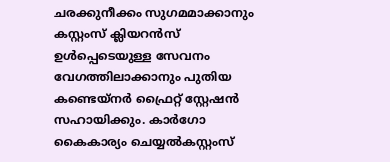ചരക്കുനീക്കം സുഗമമാക്കാനും കസ്റ്റംസ് ക്ലിയറൻസ് ഉൾപ്പെടെയുള്ള സേവനം വേഗത്തിലാക്കാനും പുതിയ കണ്ടെയ്നർ ഫ്രൈറ്റ് സ്റ്റേഷൻ സഹായിക്കും. കാർഗോ കൈകാര്യം ചെയ്യൽകസ്റ്റംസ്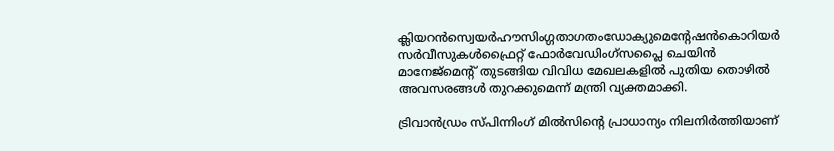ക്ലിയറൻസ്വെയർഹൗസിംഗ്ഗതാഗതംഡോക്യുമെന്റേഷൻകൊറിയർ സർവീസുകൾഫ്രൈറ്റ് ഫോർവേഡിംഗ്സപ്ലൈ ചെയിൻ മാനേജ്മെന്റ് തുടങ്ങിയ വിവിധ മേഖലകളിൽ പുതിയ തൊഴിൽ അവസരങ്ങൾ തുറക്കുമെന്ന് മന്ത്രി വ്യക്തമാക്കി.

ട്രിവാൻഡ്രം സ്പിന്നിംഗ് മിൽസിന്റെ പ്രാധാന്യം നിലനിർത്തിയാണ്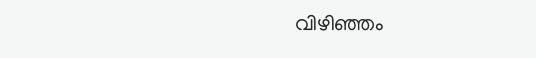വിഴിഞ്ഞം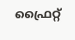ഫ്രൈറ്റ്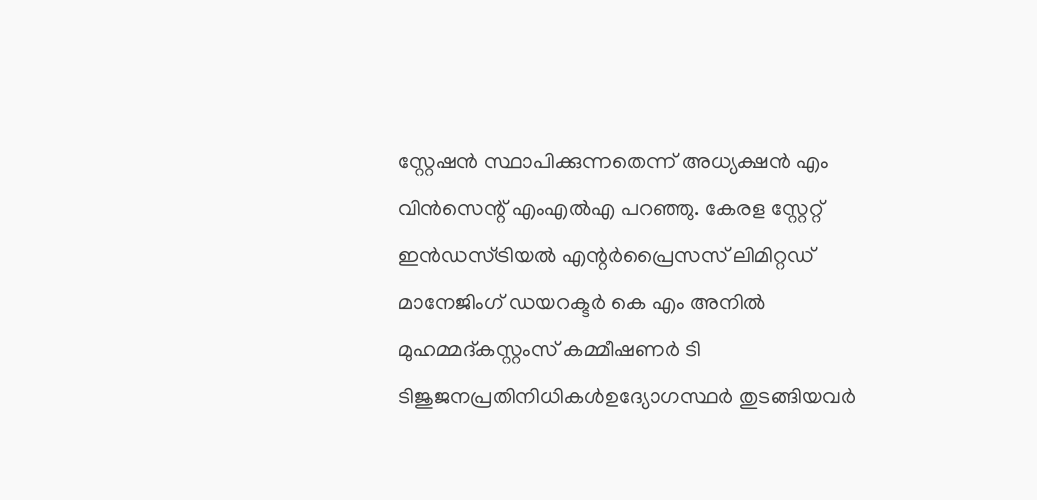സ്റ്റേഷൻ സ്ഥാപിക്കുന്നതെന്ന് അധ്യക്ഷൻ എം വിൻസെന്റ് എംഎൽഎ പറഞ്ഞു. കേരള സ്റ്റേറ്റ് ഇൻഡസ്ട്രിയൽ എന്റർപ്രൈസസ് ലിമിറ്റഡ് മാനേജിംഗ് ഡയറക്ടർ കെ എം അനിൽ മുഹമ്മദ്കസ്റ്റംസ് കമ്മീഷണർ ടി ടിജുജനപ്രതിനിധികൾഉദ്യോഗസ്ഥർ തുടങ്ങിയവർ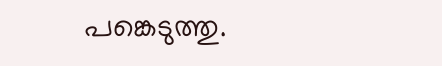പങ്കെടുത്തു.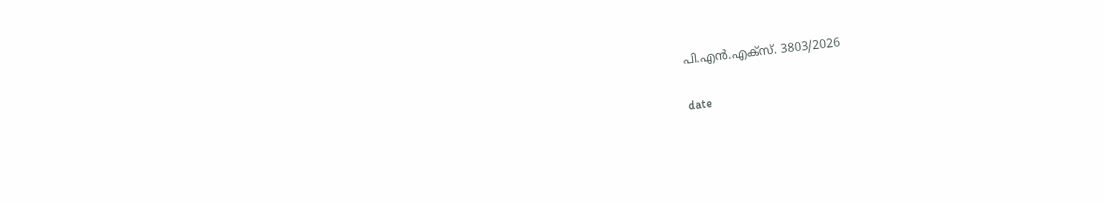പി.എൻ.എക്‌സ്. 3803/2026

date